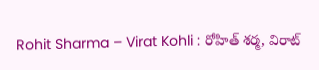Rohit Sharma – Virat Kohli : రోహిత్ శర్మ, విరాట్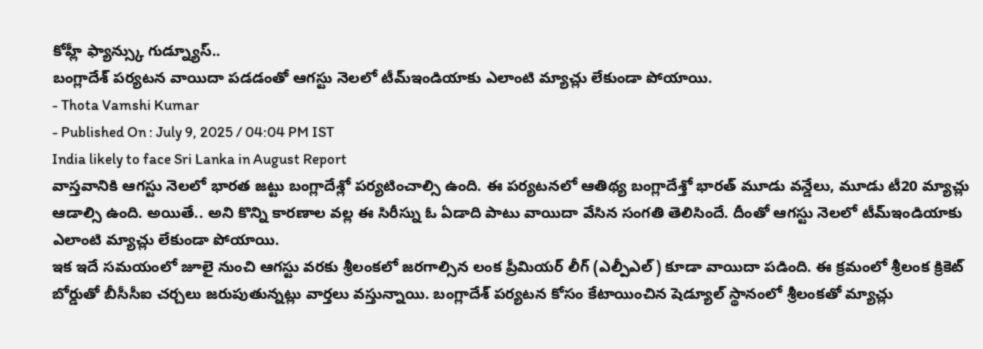కోహ్లీ ఫ్యాన్స్కు గుడ్న్యూస్..
బంగ్లాదేశ్ పర్యటన వాయిదా పడడంతో ఆగస్టు నెలలో టీమ్ఇండియాకు ఎలాంటి మ్యాచ్లు లేకుండా పోయాయి.
- Thota Vamshi Kumar
- Published On : July 9, 2025 / 04:04 PM IST
India likely to face Sri Lanka in August Report
వాస్తవానికి ఆగస్టు నెలలో భారత జట్టు బంగ్లాదేశ్లో పర్యటించాల్సి ఉంది. ఈ పర్యటనలో ఆతిథ్య బంగ్లాదేశ్తో భారత్ మూడు వన్డేలు, మూడు టీ20 మ్యాచ్లు ఆడాల్సి ఉంది. అయితే.. అని కొన్ని కారణాల వల్ల ఈ సిరీస్ను ఓ ఏడాది పాటు వాయిదా వేసిన సంగతి తెలిసిందే. దీంతో ఆగస్టు నెలలో టీమ్ఇండియాకు ఎలాంటి మ్యాచ్లు లేకుండా పోయాయి.
ఇక ఇదే సమయంలో జూలై నుంచి ఆగస్టు వరకు శ్రీలంకలో జరగాల్సిన లంక ప్రీమియర్ లీగ్ (ఎల్పీఎల్) కూడా వాయిదా పడింది. ఈ క్రమంలో శ్రీలంక క్రికెట్ బోర్డుతో బీసీసీఐ చర్చలు జరుపుతున్నట్లు వార్తలు వస్తున్నాయి. బంగ్లాదేశ్ పర్యటన కోసం కేటాయించిన షెడ్యూల్ స్థానంలో శ్రీలంకతో మ్యాచ్లు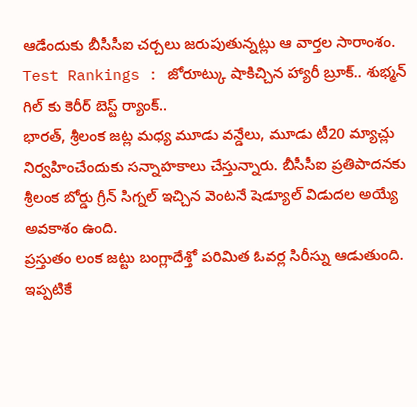ఆడేందుకు బీసీసీఐ చర్చలు జరుపుతున్నట్లు ఆ వార్తల సారాంశం.
Test Rankings : జోరూట్కు షాకిచ్చిన హ్యారీ బ్రూక్.. శుభ్మన్ గిల్ కు కెరీర్ బెస్ట్ ర్యాంక్..
భారత్, శ్రీలంక జట్ల మధ్య మూడు వన్డేలు, మూడు టీ20 మ్యాచ్లు నిర్వహించేందుకు సన్నాహకాలు చేస్తున్నారు. బీసీసీఐ ప్రతిపాదనకు శ్రీలంక బోర్డు గ్రీన్ సిగ్నల్ ఇచ్చిన వెంటనే షెడ్యూల్ విడుదల అయ్యే అవకాశం ఉంది.
ప్రస్తుతం లంక జట్టు బంగ్లాదేశ్తో పరిమిత ఓవర్ల సిరీస్ను ఆడుతుంది. ఇప్పటికే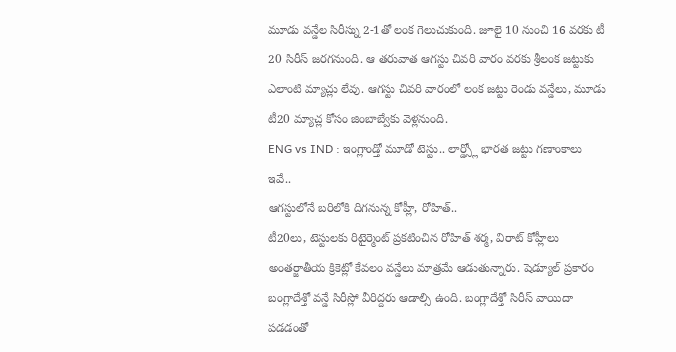మూడు వన్డేల సిరీస్ను 2-1తో లంక గెలుచుకుంది. జూలై 10 నుంచి 16 వరకు టీ 20 సిరీస్ జరగనుంది. ఆ తరువాత ఆగస్టు చివరి వారం వరకు శ్రీలంక జట్టుకు ఎలాంటి మ్యాచ్లు లేవు. ఆగస్టు చివరి వారంలో లంక జట్టు రెండు వన్డేలు, మూడు టీ20 మ్యాచ్ల కోసం జింబాబ్వేకు వెళ్లనుంది.
ENG vs IND : ఇంగ్లాండ్తో మూడో టెస్టు.. లార్డ్స్లో భారత జట్టు గణాంకాలు ఇవే..
ఆగస్టులోనే బరిలోకి దిగనున్న కోహ్లీ, రోహిత్..
టీ20లు, టెస్టులకు రిటైర్మెంట్ ప్రకటించిన రోహిత్ శర్మ, విరాట్ కోహ్లీలు అంతర్జాతీయ క్రికెట్లో కేవలం వన్డేలు మాత్రమే ఆడుతున్నారు. షెడ్యూల్ ప్రకారం బంగ్లాదేశ్తో వన్డే సిరీస్లో వీరిద్దరు ఆడాల్సి ఉంది. బంగ్లాదేశ్తో సిరీస్ వాయిదా పడడంతో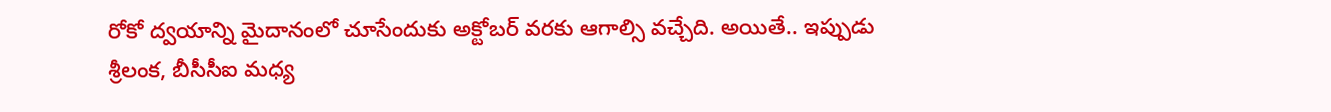రోకో ద్వయాన్ని మైదానంలో చూసేందుకు అక్టోబర్ వరకు ఆగాల్సి వచ్చేది. అయితే.. ఇప్పుడు శ్రీలంక, బీసీసీఐ మధ్య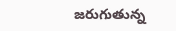జరుగుతున్న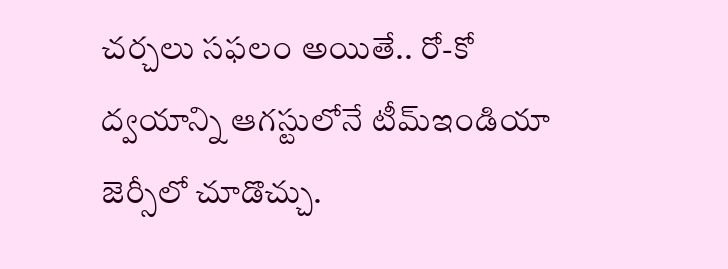చర్చలు సఫలం అయితే.. రో-కో ద్వయాన్ని ఆగస్టులోనే టీమ్ఇండియా జెర్సీలో చూడొచ్చు.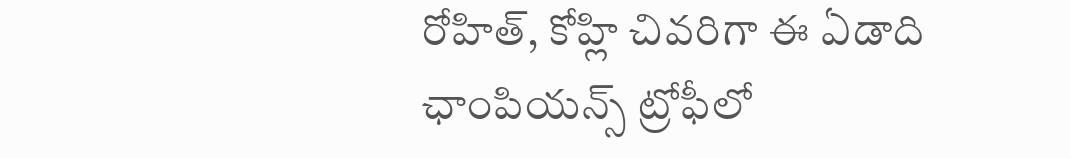రోహిత్, కోహ్లి చివరిగా ఈ ఏడాది ఛాంపియన్స్ ట్రోఫీలో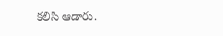కలిసి ఆడారు.